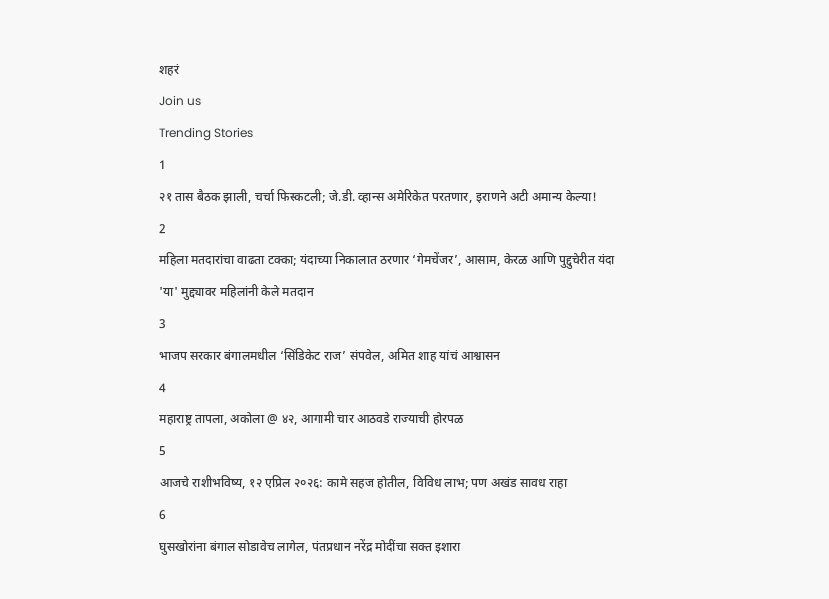शहरं
Join us
Trending Stories
1
२१ तास बैठक झाली, चर्चा फिस्कटली; जे.डी. व्हान्स अमेरिकेत परतणार, इराणने अटी अमान्य केल्या!
2
महिला मतदारांचा वाढता टक्का; यंदाच्या निकालात ठरणार ‘गेमचेंजर’, आसाम, केरळ आणि पुद्दुचेरीत यंदा 'या' मुद्द्यावर महिलांनी केले मतदान
3
भाजप सरकार बंगालमधील ‘सिंडिकेट राज’ संपवेल, अमित शाह यांचं आश्वासन
4
महाराष्ट्र तापला, अकोला @ ४२, आगामी चार आठवडे राज्याची होरपळ
5
आजचे राशीभविष्य, १२ एप्रिल २०२६: कामे सहज होतील, विविध लाभ; पण अखंड सावध राहा
6
घुसखोरांना बंगाल सोडावेच लागेल, पंतप्रधान नरेंद्र मोदींचा सक्त इशारा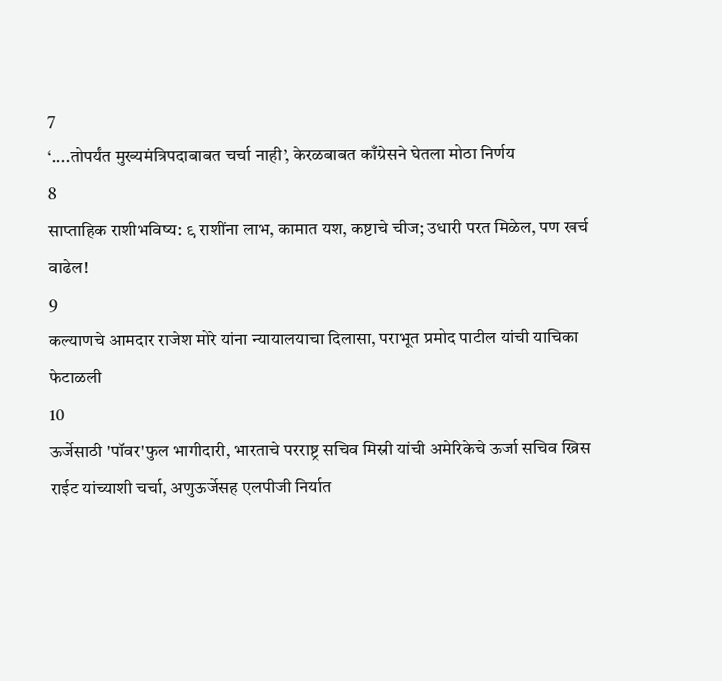7
‘....तोपर्यंत मुख्यमंत्रिपदाबाबत चर्चा नाही’, केरळबाबत काँग्रेसने घेतला मोठा निर्णय
8
साप्ताहिक राशीभविष्य: ९ राशींना लाभ, कामात यश, कष्टाचे चीज; उधारी परत मिळेल, पण खर्च वाढेल!
9
कल्याणचे आमदार राजेश मोरे यांना न्यायालयाचा दिलासा, पराभूत प्रमोद पाटील यांची याचिका फेटाळली
10
ऊर्जेसाठी 'पॉवर'फुल भागीदारी, भारताचे परराष्ट्र सचिव मिस्री यांची अमेरिकेचे ऊर्जा सचिव ख्रिस राईट यांच्याशी चर्चा, अणुऊर्जेसह एलपीजी निर्यात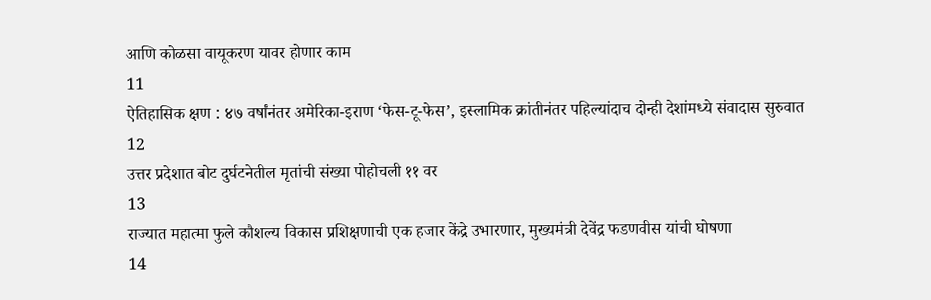आणि कोळसा वायूकरण यावर होणार काम
11
ऐतिहासिक क्षण : ४७ वर्षांनंतर अमेरिका-इराण ‘फेस-टू-फेस’, इस्लामिक क्रांतीनंतर पहिल्यांदाच दोन्ही देशांमध्ये संवादास सुरुवात
12
उत्तर प्रदेशात बोट दुर्घटनेतील मृतांची संख्या पोहोचली ११ वर
13
राज्यात महात्मा फुले कौशल्य विकास प्रशिक्षणाची एक हजार केंद्रे उभारणार, मुख्यमंत्री देवेंद्र फडणवीस यांची घोषणा
14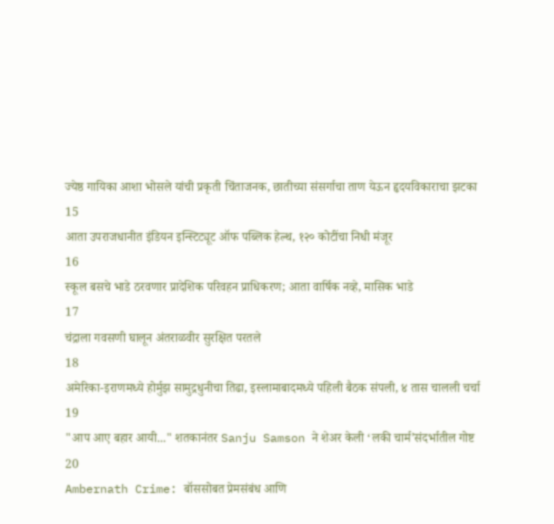ज्येष्ठ गायिका आशा भोसले यांची प्रकृती चिंताजनक, छातीच्या संसर्गाचा ताण येऊन हृदयविकाराचा झटका
15
आता उपराजधानीत इंडियन इन्स्टिट्यूट ऑफ पब्लिक हेल्थ, १२० कोटींचा निधी मंजूर
16
स्कूल बसचे भाडे ठरवणार प्रादेशिक परिवहन प्राधिकरण; आता वार्षिक नव्हे, मासिक भाडे
17
चंद्राला गवसणी घालून अंतराळवीर सुरक्षित परतले
18
अमेरिका-इराणमध्ये होर्मुझ सामुद्रधुनीचा तिढा, इस्लामाबादमध्ये पहिली बैठक संपली, ४ तास चालली चर्चा
19
"आप आए बहार आयी..." शतकानंतर Sanju Samson ने शेअर केली ‘लकी चार्म’संदर्भातील गोष्ट
20
Ambernath Crime: बॉससोबत प्रेमसंबंध आणि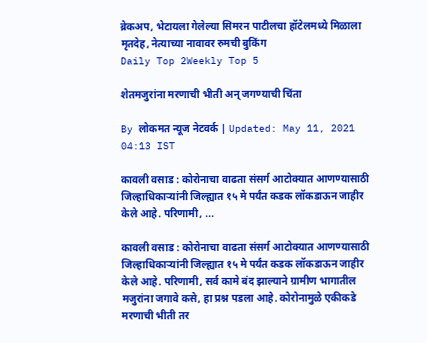ब्रेकअप, भेटायला गेलेल्या सिमरन पाटीलचा हॉटेलमध्ये मिळाला मृतदेह, नेत्याच्या नावावर रुमची बुकिंग
Daily Top 2Weekly Top 5

शेतमजुरांना मरणाची भीती अन्‌ जगण्याची चिंता

By लोकमत न्यूज नेटवर्क | Updated: May 11, 2021 04:13 IST

कावली वसाड : कोरोनाचा वाढता संसर्ग आटोक्यात आणण्यासाठी जिल्हाधिकाऱ्यांनी जिल्ह्यात १५ मे पर्यंत कडक लॉकडाऊन जाहीर केले आहे. परिणामी, ...

कावली वसाड : कोरोनाचा वाढता संसर्ग आटोक्यात आणण्यासाठी जिल्हाधिकाऱ्यांनी जिल्ह्यात १५ मे पर्यंत कडक लॉकडाऊन जाहीर केले आहे. परिणामी, सर्व कामे बंद झाल्याने ग्रामीण भागातील मजुरांना जगावे कसे, हा प्रश्न पडला आहे. कोरोनामुळे एकीकडे मरणाची भीती तर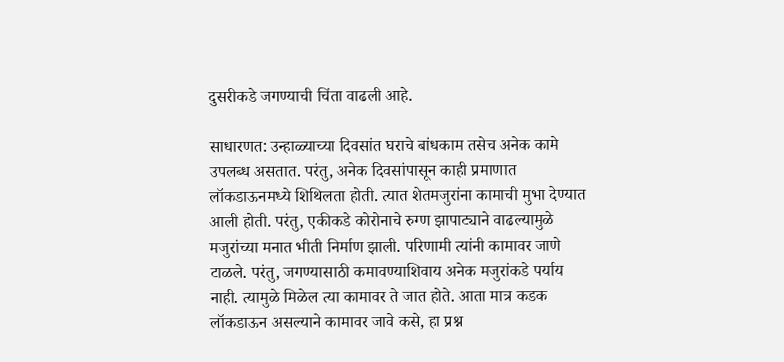दुसरीकडे जगण्याची चिंता वाढली आहे.

साधारणत: उन्हाळ्याच्या दिवसांत घराचे बांधकाम तसेच अनेक कामे उपलब्ध असतात. परंतु, अनेक दिवसांपासून काही प्रमाणात लॉकडाऊनमध्ये शिथिलता होती. त्यात शेतमजुरांना कामाची मुभा देण्यात आली होती. परंतु, एकीकडे कोरोनाचे रुग्ण झापाट्याने वाढल्यामुळे मजुरांच्या मनात भीती निर्माण झाली. परिणामी त्यांनी कामावर जाणे टाळले. परंतु, जगण्यासाठी कमावण्याशिवाय अनेक मजुरांकडे पर्याय नाही. त्यामुळे मिळेल त्या कामावर ते जात होते. आता मात्र कडक लॉकडाऊन असल्याने कामावर जावे कसे, हा प्रश्न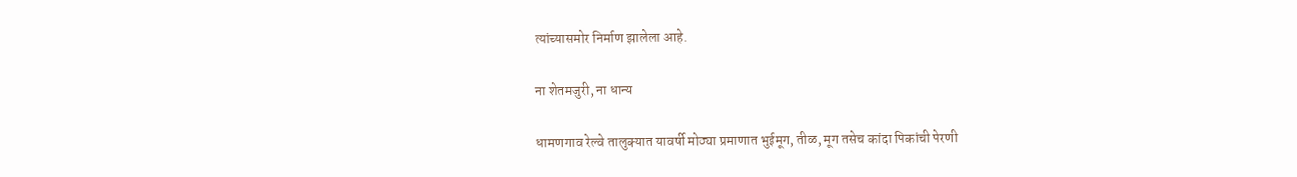त्यांच्यासमोर निर्माण झालेला आहे.

ना शेतमजुरी, ना धान्य

धामणगाव रेल्वे तालुक्यात यावर्षी मोठ्या प्रमाणात भुईमूग, तीळ, मूग तसेच कांदा पिकांची पेरणी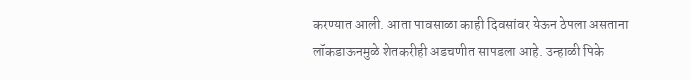करण्यात आली. आता पावसाळा काही दिवसांवर येऊन ठेपला असताना लॉकडाऊनमुळे शेतकरीही अडचणीत सापडला आहे. उन्हाळी पिके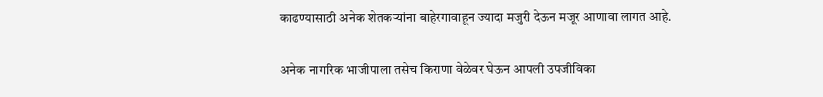काढण्यासाठी अनेक शेतकऱ्यांना बाहेरगावाहून ज्यादा मजुरी देऊन मजूर आणावा लागत आहे.

अनेक नागरिक भाजीपाला तसेच किराणा वेळेवर घेऊन आपली उपजीविका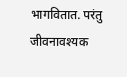भागवितात. परंतु जीवनावश्यक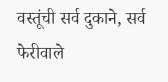वस्तूंची सर्व दुकाने, सर्व फेरीवाले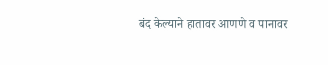बंद केल्याने हातावर आणणे व पानावर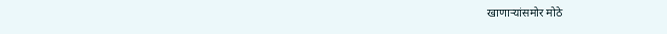खाणाऱ्यांसमोर मोठे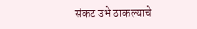संकट उभे ठाकल्याचे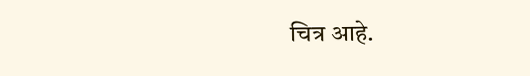चित्र आहे.